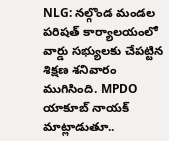NLG: నల్గొండ మండల పరిషత్ కార్యాలయంలో వార్డు సభ్యులకు చేపట్టిన శిక్షణ శనివారం ముగిసింది. MPDO యాకూబ్ నాయక్ మాట్లాడుతూ..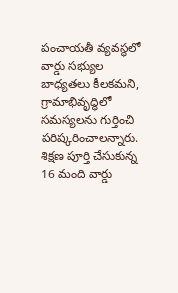పంచాయతీ వ్యవస్థలో వార్డు సభ్యుల బాధ్యతలు కీలకమని, గ్రామాభివృద్ధిలో సమస్యలను గుర్తించి పరిష్కరించాలన్నారు. శిక్షణ పూర్తి చేసుకున్న 16 మంది వార్డు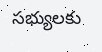సభ్యులకు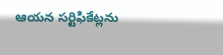ఆయన సర్టిఫికేట్లను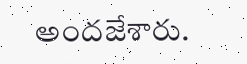అందజేశారు.